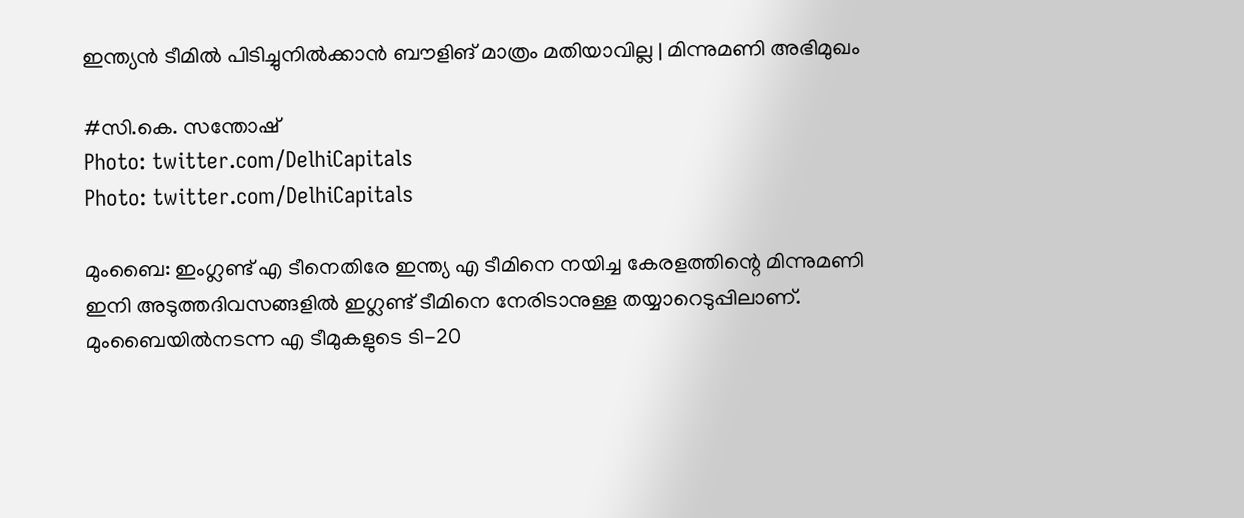ഇന്ത്യന്‍ ടീമില്‍ പിടിച്ചുനില്‍ക്കാന്‍ ബൗളിങ് മാത്രം മതിയാവില്ല | മിന്നുമണി അഭിമുഖം

#സി.കെ. സന്തോഷ്
Photo: twitter.com/DelhiCapitals
Photo: twitter.com/DelhiCapitals

മുംബൈ: ഇംഗ്ലണ്ട് എ ടീനെതിരേ ഇന്ത്യ എ ടീമിനെ നയിച്ച കേരളത്തിന്റെ മിന്നുമണി ഇനി അടുത്തദിവസങ്ങളില്‍ ഇഗ്ലണ്ട് ടീമിനെ നേരിടാനുള്ള തയ്യാറെടുപ്പിലാണ്. മുംബൈയില്‍നടന്ന എ ടീമുകളുടെ ടി-20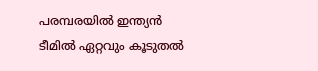പരമ്പരയില്‍ ഇന്ത്യന്‍ ടീമില്‍ ഏറ്റവും കൂടുതല്‍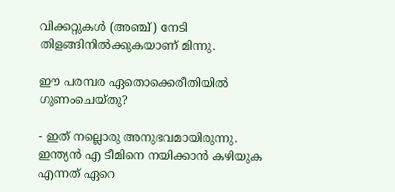വിക്കറ്റുകള്‍ (അഞ്ച്) നേടി തിളങ്ങിനില്‍ക്കുകയാണ് മിന്നു.

ഈ പരമ്പര ഏതൊക്കെരീതിയില്‍ ഗുണംചെയ്തു?

- ഇത് നല്ലൊരു അനുഭവമായിരുന്നു. ഇന്ത്യന്‍ എ ടീമിനെ നയിക്കാന്‍ കഴിയുക എന്നത് ഏറെ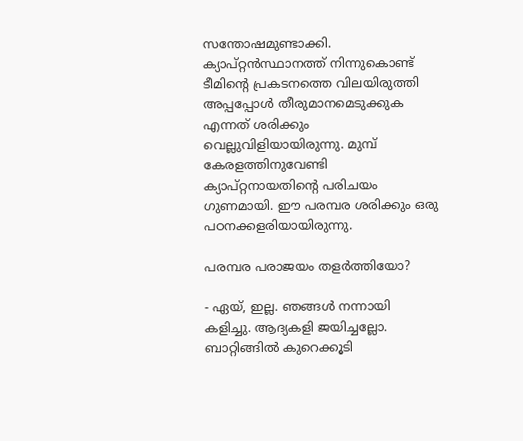സന്തോഷമുണ്ടാക്കി. ക്യാപ്റ്റന്‍സ്ഥാനത്ത് നിന്നുകൊണ്ട് ടീമിന്റെ പ്രകടനത്തെ വിലയിരുത്തി അപ്പപ്പോള്‍ തീരുമാനമെടുക്കുക എന്നത് ശരിക്കും വെല്ലുവിളിയായിരുന്നു. മുമ്പ് കേരളത്തിനുവേണ്ടി ക്യാപ്റ്റനായതിന്റെ പരിചയം ഗുണമായി. ഈ പരമ്പര ശരിക്കും ഒരു പഠനക്കളരിയായിരുന്നു.

പരമ്പര പരാജയം തളര്‍ത്തിയോ?

- ഏയ്, ഇല്ല. ഞങ്ങള്‍ നന്നായി കളിച്ചു. ആദ്യകളി ജയിച്ചല്ലോ. ബാറ്റിങ്ങില്‍ കുറെക്കൂടി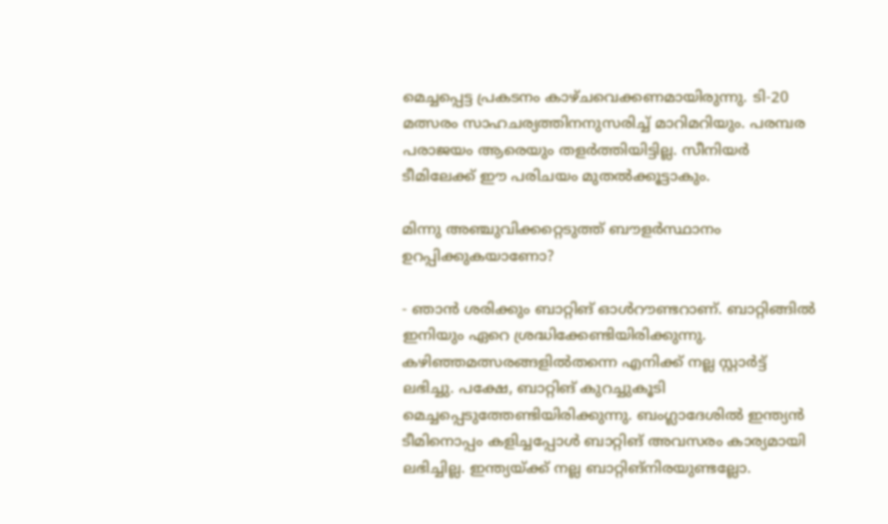മെച്ചപ്പെട്ട പ്രകടനം കാഴ്ചവെക്കണമായിരുന്നു. ടി-20 മത്സരം സാഹചര്യത്തിനനുസരിച്ച് മാറിമറിയും. പരമ്പര പരാജയം ആരെയും തളര്‍ത്തിയിട്ടില്ല. സീനിയര്‍ ടീമിലേക്ക് ഈ പരിചയം മുതല്‍ക്കൂട്ടാകും.

മിന്നു അഞ്ചുവിക്കറ്റെടുത്ത് ബൗളര്‍സ്ഥാനം ഉറപ്പിക്കുകയാണോ?

- ഞാന്‍ ശരിക്കും ബാറ്റിങ് ഓള്‍റൗണ്ടറാണ്. ബാറ്റിങ്ങില്‍ ഇനിയും ഏറെ ശ്രദ്ധിക്കേണ്ടിയിരിക്കുന്നു. കഴിഞ്ഞമത്സരങ്ങളില്‍തന്നെ എനിക്ക് നല്ല സ്റ്റാര്‍ട്ട് ലഭിച്ചു. പക്ഷേ, ബാറ്റിങ് കുറച്ചുകൂടി മെച്ചപ്പെടുത്തേണ്ടിയിരിക്കുന്നു. ബംഗ്ലാദേശില്‍ ഇന്ത്യന്‍ ടീമിനൊപ്പം കളിച്ചപ്പോള്‍ ബാറ്റിങ് അവസരം കാര്യമായി ലഭിച്ചില്ല. ഇന്ത്യയ്ക്ക് നല്ല ബാറ്റിങ്‌നിരയുണ്ടല്ലോ.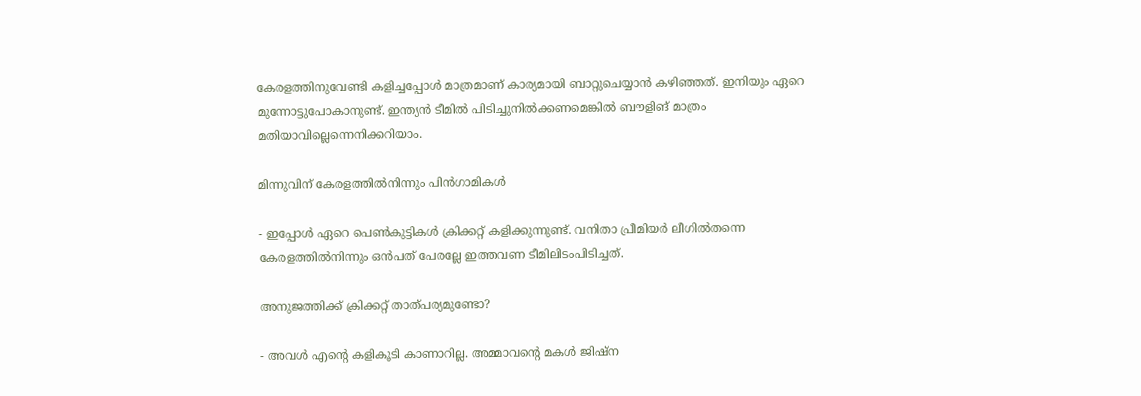കേരളത്തിനുവേണ്ടി കളിച്ചപ്പോള്‍ മാത്രമാണ് കാര്യമായി ബാറ്റുചെയ്യാന്‍ കഴിഞ്ഞത്. ഇനിയും ഏറെ മുന്നോട്ടുപോകാനുണ്ട്. ഇന്ത്യന്‍ ടീമില്‍ പിടിച്ചുനില്‍ക്കണമെങ്കില്‍ ബൗളിങ് മാത്രം മതിയാവില്ലെന്നെനിക്കറിയാം.

മിന്നുവിന് കേരളത്തില്‍നിന്നും പിന്‍ഗാമികള്‍

- ഇപ്പോള്‍ ഏറെ പെണ്‍കുട്ടികള്‍ ക്രിക്കറ്റ് കളിക്കുന്നുണ്ട്. വനിതാ പ്രീമിയര്‍ ലീഗില്‍തന്നെ കേരളത്തില്‍നിന്നും ഒന്‍പത് പേരല്ലേ ഇത്തവണ ടീമിലിടംപിടിച്ചത്.

അനുജത്തിക്ക് ക്രിക്കറ്റ് താത്പര്യമുണ്ടോ?

- അവള്‍ എന്റെ കളികൂടി കാണാറില്ല. അമ്മാവന്റെ മകള്‍ ജിഷ്‌ന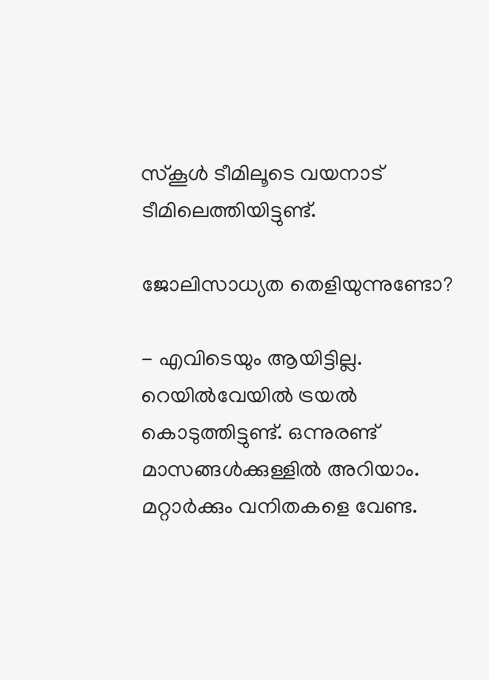സ്‌കൂള്‍ ടീമിലൂടെ വയനാട് ടീമിലെത്തിയിട്ടുണ്ട്.

ജോലിസാധ്യത തെളിയുന്നുണ്ടോ?

- എവിടെയും ആയിട്ടില്ല. റെയില്‍വേയില്‍ ട്രയല്‍ കൊടുത്തിട്ടുണ്ട്. ഒന്നുരണ്ട് മാസങ്ങള്‍ക്കുള്ളില്‍ അറിയാം. മറ്റാര്‍ക്കും വനിതകളെ വേണ്ട.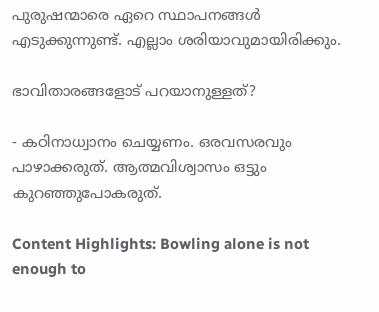പുരുഷന്മാരെ ഏറെ സ്ഥാപനങ്ങള്‍ എടുക്കുന്നുണ്ട്. എല്ലാം ശരിയാവുമായിരിക്കും.

ഭാവിതാരങ്ങളോട് പറയാനുള്ളത്?

- കഠിനാധ്വാനം ചെയ്യണം. ഒരവസരവും പാഴാക്കരുത്. ആത്മവിശ്വാസം ഒട്ടും കുറഞ്ഞുപോകരുത്.

Content Highlights: Bowling alone is not enough to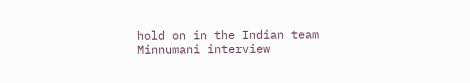hold on in the Indian team Minnumani interview